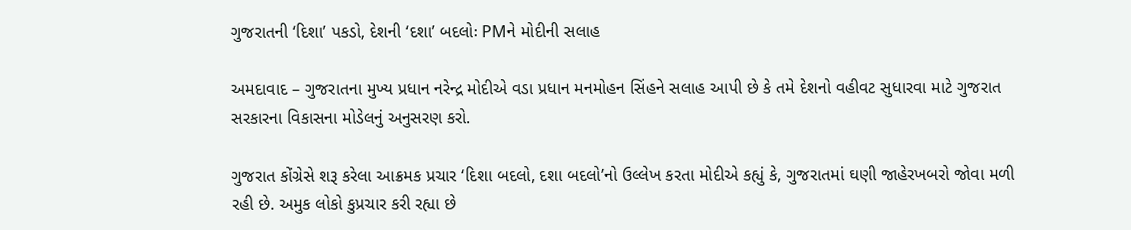ગુજરાતની ‘દિશા’ પકડો, દેશની ‘દશા’ બદલોઃ PMને મોદીની સલાહ

અમદાવાદ – ગુજરાતના મુખ્ય પ્રધાન નરેન્દ્ર મોદીએ વડા પ્રધાન મનમોહન સિંહને સલાહ આપી છે કે તમે દેશનો વહીવટ સુધારવા માટે ગુજરાત સરકારના વિકાસના મોડેલનું અનુસરણ કરો.

ગુજરાત કોંગ્રેસે શરૂ કરેલા આક્રમક પ્રચાર ‘દિશા બદલો, દશા બદલો’નો ઉલ્લેખ કરતા મોદીએ કહ્યું કે, ગુજરાતમાં ઘણી જાહેરખબરો જોવા મળી રહી છે. અમુક લોકો કુપ્રચાર કરી રહ્યા છે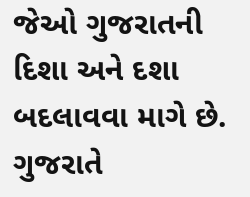જેઓ ગુજરાતની દિશા અને દશા બદલાવવા માગે છે. ગુજરાતે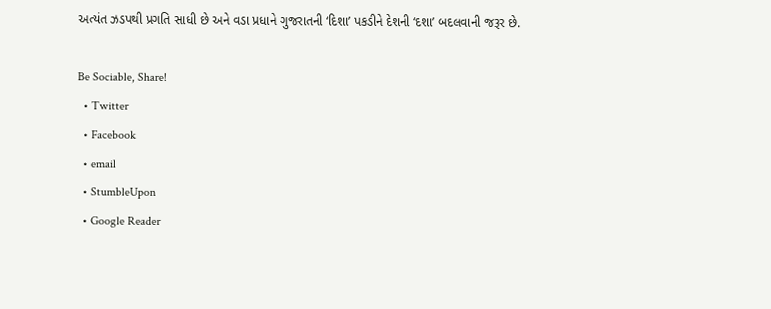અત્યંત ઝડપથી પ્રગતિ સાધી છે અને વડા પ્રધાને ગુજરાતની ‘દિશા’ પકડીને દેશની ‘દશા’ બદલવાની જરૂર છે.

Be Sociable, Share!
  • Twitter
  • Facebook
  • email
  • StumbleUpon
  • Google Reader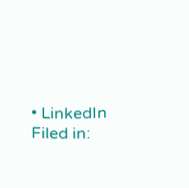• LinkedIn
Filed in: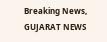Breaking News, GUJARAT NEWS